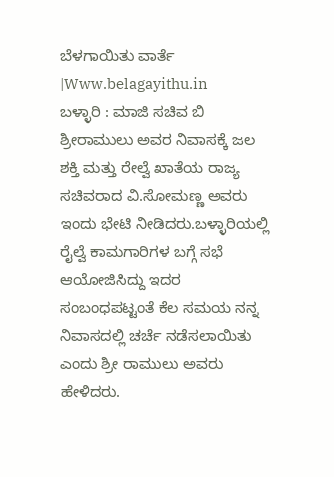ಬೆಳಗಾಯಿತು ವಾರ್ತೆ |Www.belagayithu.in
ಬಳ್ಳಾರಿ : ಮಾಜಿ ಸಚಿವ ಬಿ ಶ್ರೀರಾಮುಲು ಅವರ ನಿವಾಸಕ್ಕೆ ಜಲ ಶಕ್ತಿ ಮತ್ತು ರೇಲ್ವೆ ಖಾತೆಯ ರಾಜ್ಯ ಸಚಿವರಾದ ವಿ.ಸೋಮಣ್ಣ ಅವರು ಇಂದು ಭೇಟಿ ನೀಡಿದರು.ಬಳ್ಳಾರಿಯಲ್ಲಿ ರೈಲ್ವೆ ಕಾಮಗಾರಿಗಳ ಬಗ್ಗೆ ಸಭೆ ಆಯೋಜಿಸಿದ್ದು ಇದರ ಸಂಬಂಧಪಟ್ಟಂತೆ ಕೆಲ ಸಮಯ ನನ್ನ ನಿವಾಸದಲ್ಲಿ ಚರ್ಚೆ ನಡೆಸಲಾಯಿತು ಎಂದು ಶ್ರೀ ರಾಮುಲು ಅವರು ಹೇಳಿದರು.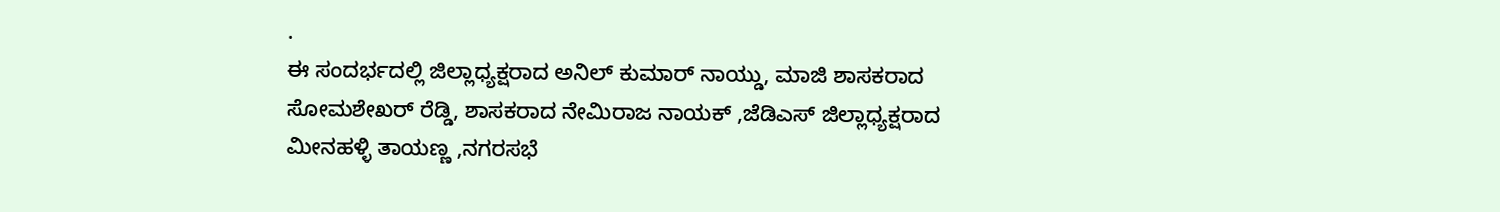.
ಈ ಸಂದರ್ಭದಲ್ಲಿ ಜಿಲ್ಲಾಧ್ಯಕ್ಷರಾದ ಅನಿಲ್ ಕುಮಾರ್ ನಾಯ್ಡು, ಮಾಜಿ ಶಾಸಕರಾದ ಸೋಮಶೇಖರ್ ರೆಡ್ಡಿ, ಶಾಸಕರಾದ ನೇಮಿರಾಜ ನಾಯಕ್ ,ಜೆಡಿಎಸ್ ಜಿಲ್ಲಾಧ್ಯಕ್ಷರಾದ ಮೀನಹಳ್ಳಿ ತಾಯಣ್ಣ ,ನಗರಸಭೆ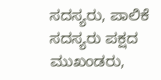ಸದಸ್ಯರು, ಪಾಲಿಕೆ ಸದಸ್ಯರು ಪಕ್ಷದ ಮುಖಂಡರು,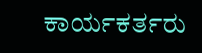ಕಾರ್ಯಕರ್ತರು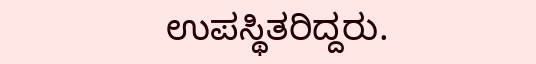ಉಪಸ್ಥಿತರಿದ್ದರು.